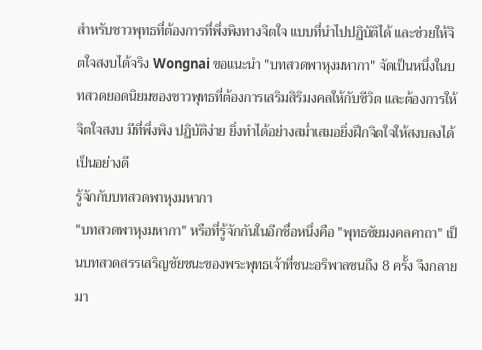สำหรับชาวพุทธที่ต้องการที่พึ่งพิงทางจิตใจ แบบที่นำไปปฏิบัติได้ และช่วยให้จิตใจสงบได้จริง Wongnai ขอแนะนำ "บทสวดพาหุงมหากา" จัดเป็นหนึ่งในบทสวดยอดนิยมของชาวพุทธที่ต้องการเสริมสิริมงคลให้กับชีวิต และต้องการให้จิตใจสงบ มีที่พึ่งพิง ปฏิบัติง่าย ยิ่งทำได้อย่างสม่ำเสมอยิ่งฝึกจิตใจให้สงบลงได้เป็นอย่างดี
รู้จักกับบทสวดพาหุงมหากา
"บทสวดพาหุงมหากา" หรือที่รู้จักกันในอีกชื่อหนึ่งคือ "พุทธชัยมงคลคาถา" เป็นบทสวดสรรเสริญชัยชนะของพระพุทธเจ้าที่ชนะอริพาลชนถึง 8 ครั้ง จึงกลายมา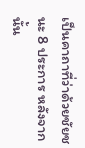เป็นคาถาที่ว่าด้วยชัยชนะ 8 ประการ หลังจากนั้น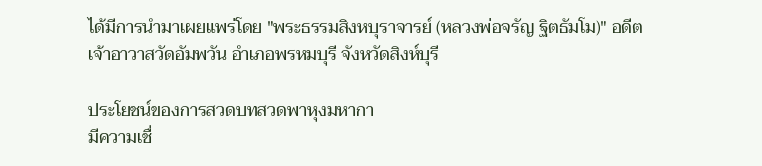ได้มีการนำมาเผยแพร่โดย "พระธรรมสิงหบุราจารย์ (หลวงพ่อจรัญ ฐิตธัมโม)" อดีตเจ้าอาวาสวัดอัมพวัน อำเภอพรหมบุรี จังหวัดสิงห์บุรี

ประโยชน์ของการสวดบทสวดพาหุงมหากา
มีความเชื่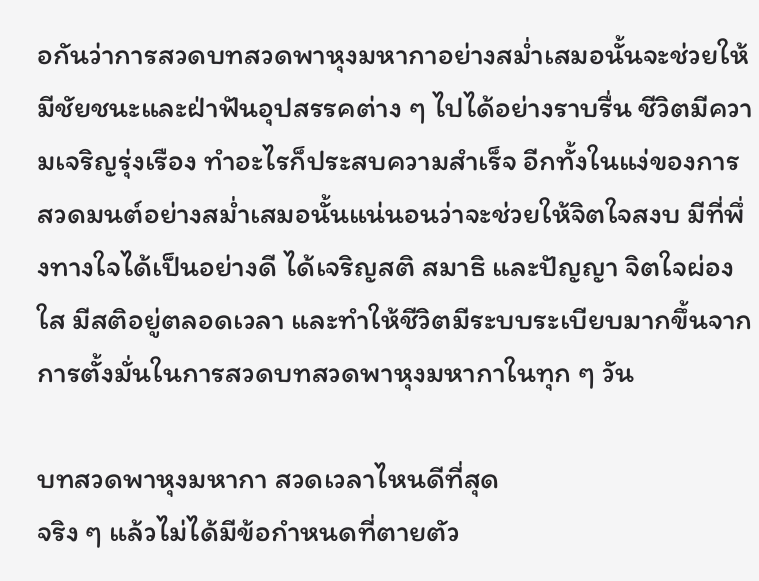อกันว่าการสวดบทสวดพาหุงมหากาอย่างสม่ำเสมอนั้นจะช่วยให้มีชัยชนะและฝ่าฟันอุปสรรคต่าง ๆ ไปได้อย่างราบรื่น ชีวิตมีความเจริญรุ่งเรือง ทำอะไรก็ประสบความสำเร็จ อีกทั้งในแง่ของการสวดมนต์อย่างสม่ำเสมอนั้นแน่นอนว่าจะช่วยให้จิตใจสงบ มีที่พึ่งทางใจได้เป็นอย่างดี ได้เจริญสติ สมาธิ และปัญญา จิตใจผ่องใส มีสติอยู่ตลอดเวลา และทำให้ชีวิตมีระบบระเบียบมากขึ้นจากการตั้งมั่นในการสวดบทสวดพาหุงมหากาในทุก ๆ วัน

บทสวดพาหุงมหากา สวดเวลาไหนดีที่สุด
จริง ๆ แล้วไม่ได้มีข้อกำหนดที่ตายตัว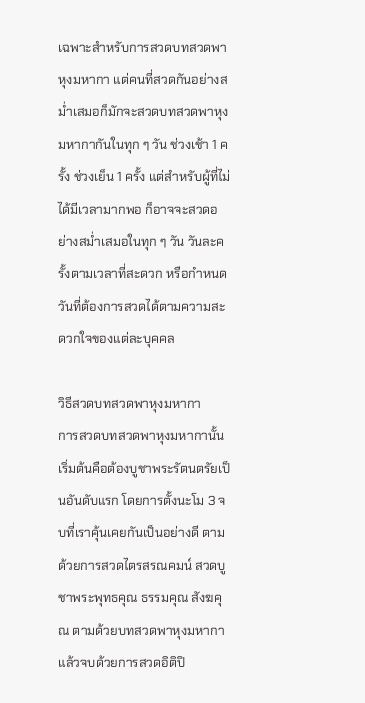เฉพาะสำหรับการสวดบทสวดพาหุงมหากา แต่คนที่สวดกันอย่างสม่ำเสมอก็มักจะสวดบทสวดพาหุงมหากากันในทุก ๆ วัน ช่วงเช้า 1 ครั้ง ช่วงเย็น 1 ครั้ง แต่สำหรับผู้ที่ไม่ได้มีเวลามากพอ ก็อาจจะสวดอย่างสม่ำเสมอในทุก ๆ วัน วันละครั้งตามเวลาที่สะดวก หรือกำหนดวันที่ต้องการสวดได้ตามความสะดวกใจของแต่ละบุคคล

วิธีสวดบทสวดพาหุงมหากา
การสวดบทสวดพาหุงมหากานั้น เริ่มต้นคือต้องบูชาพระรัตนตรัยเป็นอันดับแรก โดยการตั้งนะโม 3 จบที่เราคุ้นเคยกันเป็นอย่างดี ตามด้วยการสวดไตรสรณคมน์ สวดบูชาพระพุทธคุณ ธรรมคุณ สังฆคุณ ตามด้วยบทสวดพาหุงมหากา แล้วจบด้วยการสวดอิติปิ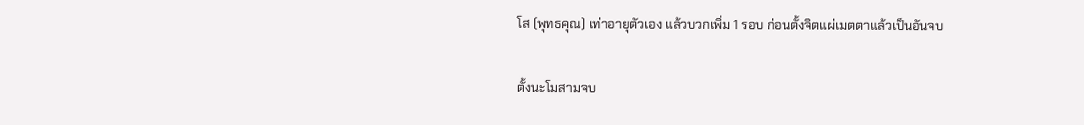โส (พุทธคุณ) เท่าอายุตัวเอง แล้วบวกเพิ่ม 1 รอบ ก่อนตั้งจิตแผ่เมตตาแล้วเป็นอันจบ

ตั้งนะโมสามจบ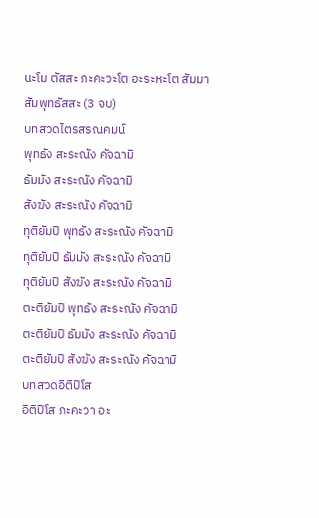นะโม ตัสสะ ภะคะวะโต อะระหะโต สัมมา สัมพุทธัสสะ (3 จบ)
บทสวดไตรสรณคมน์
พุทธัง สะระณัง คัจฉามิ
ธัมมัง สะระณัง คัจฉามิ
สังฆัง สะระณัง คัจฉามิ
ทุติยัมปิ พุทธัง สะระณัง คัจฉามิ
ทุติยัมปิ ธัมมัง สะระณัง คัจฉามิ
ทุติยัมปิ สังฆัง สะระณัง คัจฉามิ
ตะติยัมปิ พุทธัง สะระณัง คัจฉามิ
ตะติยัมปิ ธัมมัง สะระณัง คัจฉามิ
ตะติยัมปิ สังฆัง สะระณัง คัจฉามิ
บทสวดอิติปิโส
อิติปิโส ภะคะวา อะ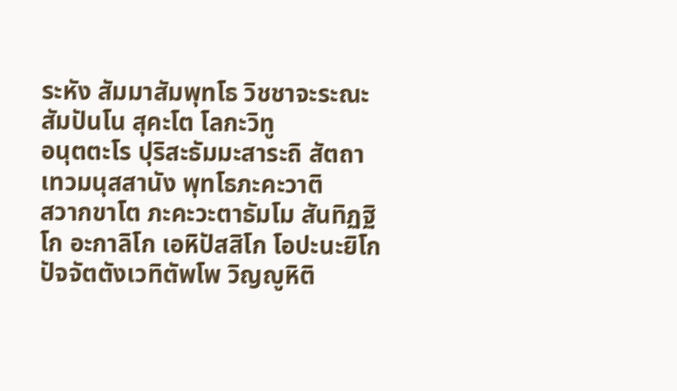ระหัง สัมมาสัมพุทโธ วิชชาจะระณะ สัมปันโน สุคะโต โลกะวิทู
อนุตตะโร ปุริสะธัมมะสาระถิ สัตถาเทวมนุสสานัง พุทโธภะคะวาติ
สวากขาโต ภะคะวะตาธัมโม สันทิฏฐิโก อะกาลิโก เอหิปัสสิโก โอปะนะยิโก ปัจจัตตังเวทิตัพโพ วิญญูหิติ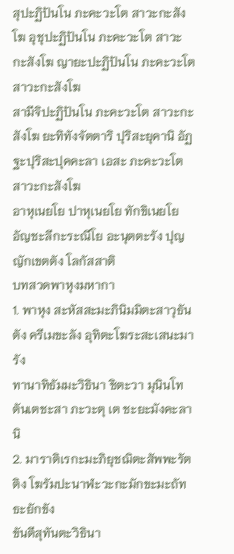สุปะฏิปันโน ภะคะวะโต สาวะกะสังโฆ อุชุปะฏิปันโน ภะคะวะโต สาวะกะสังโฆ ญายะปะฏิปันโน ภะคะวะโต สาวะกะสังโฆ
สามีจิปะฏิปันโน ภะคะวะโต สาวะกะสังโฆ ยะทิทังจัตตาริ ปุริสะยุคานิ อัฏฐะปุริสะปุคคะลา เอสะ ภะคะวะโต สาวะกะสังโฆ
อาหุเนยโย ปาหุเนยโย ทักขิเนยโย อัญชะลีกะระณีโย อะนุตตะรัง ปุญญักเขตตัง โลกัสสาติ
บทสวดพาหุงมหากา
1. พาหุง สะหัสสะมะภินิมมิตะสาวุธันตัง ครีเมขะลัง อุทิตะโฆระสะเสนะมารัง
ทานาทิธัมมะวิธินา ชิตะวา มุนินโท ตันเตชะสา ภะวะตุ เต ชะยะมังคะลานิ
2. มาราติเรกะมะภิยุชฌิตะสัพพะรัตติง โฆรัมปะนาฬะวะกะมักขะมะถัทธะยักขัง
ขันตีสุทันตะวิธินา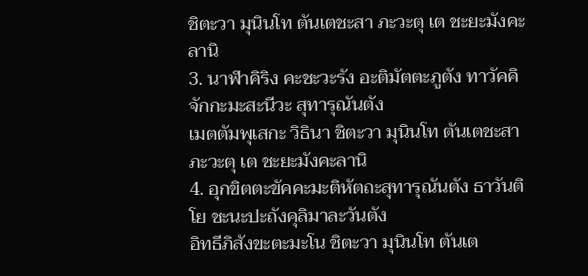ชิตะวา มุนินโท ตันเตชะสา ภะวะตุ เต ชะยะมังคะลานิ
3. นาฬาคิริง คะชะวะรัง อะติมัตตะภูตัง ทาวัคคิจักกะมะสะนีวะ สุทารุณันตัง
เมตตัมพุเสกะ วิธินา ชิตะวา มุนินโท ตันเตชะสา ภะวะตุ เต ชะยะมังคะลานิ
4. อุกขิตตะขัคคะมะติหัตถะสุทารุณันตัง ธาวันติโย ชะนะปะถังคุลิมาละวันตัง
อิทธีภิสังขะตะมะโน ชิตะวา มุนินโท ตันเต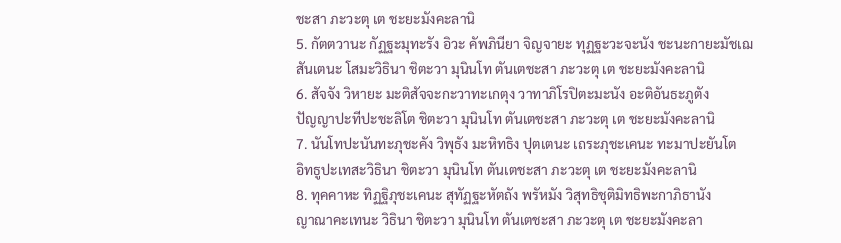ชะสา ภะวะตุ เต ชะยะมังคะลานิ
5. กัตตวานะ กัฏฐะมุทะรัง อิวะ คัพภินียา จิญจายะ ทุฏฐะวะจะนัง ชะนะกายะมัชเฌ
สันเตนะ โสมะวิธินา ชิตะวา มุนินโท ตันเตชะสา ภะวะตุ เต ชะยะมังคะลานิ
6. สัจจัง วิหายะ มะติสัจจะกะวาทะเกตุง วาทาภิโรปิตะมะนัง อะติอันธะภูตัง
ปัญญาปะทีปะชะลิโต ชิตะวา มุนินโท ตันเตชะสา ภะวะตุ เต ชะยะมังคะลานิ
7. นันโทปะนันทะภุชะคัง วิพุธัง มะหิทธิง ปุตเตนะ เถระภุชะเคนะ ทะมาปะยันโต
อิทธูปะเทสะวิธินา ชิตะวา มุนินโท ตันเตชะสา ภะวะตุ เต ชะยะมังคะลานิ
8. ทุคคาหะ ทิฏฐิภุชะเคนะ สุทัฏฐะหัตถัง พรัหมัง วิสุทธิชุติมิทธิพะกาภิธานัง
ญาณาคะเทนะ วิธินา ชิตะวา มุนินโท ตันเตชะสา ภะวะตุ เต ชะยะมังคะลา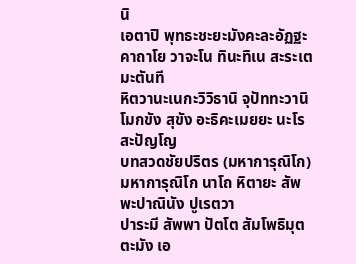นิ
เอตาปิ พุทธะชะยะมังคะละอัฏฐะคาถาโย วาจะโน ทินะทิเน สะระเต มะตันที
หิตวานะเนกะวิวิธานิ จุปัททะวานิ โมกขัง สุขัง อะธิคะเมยยะ นะโร สะปัญโญ
บทสวดชัยปริตร (มหาการุณิโก)
มหาการุณิโก นาโถ หิตายะ สัพพะปาณินัง ปูเรตวา
ปาระมี สัพพา ปัตโต สัมโพธิมุตตะมัง เอ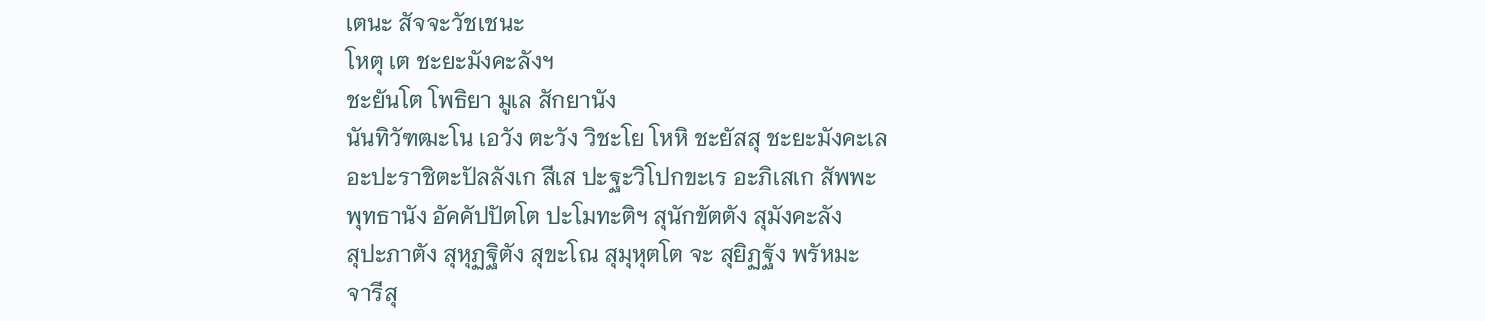เตนะ สัจจะวัชเชนะ
โหตุ เต ชะยะมังคะลังฯ
ชะยันโต โพธิยา มูเล สักยานัง
นันทิวัฑฒะโน เอวัง ตะวัง วิชะโย โหหิ ชะยัสสุ ชะยะมังคะเล
อะปะราชิตะปัลลังเก สีเส ปะฐะวิโปกขะเร อะภิเสเก สัพพะ
พุทธานัง อัคคัปปัตโต ปะโมทะติฯ สุนักขัตตัง สุมังคะลัง
สุปะภาตัง สุหุฏฐิตัง สุขะโณ สุมุหุตโต จะ สุยิฏฐัง พรัหมะ
จารีสุ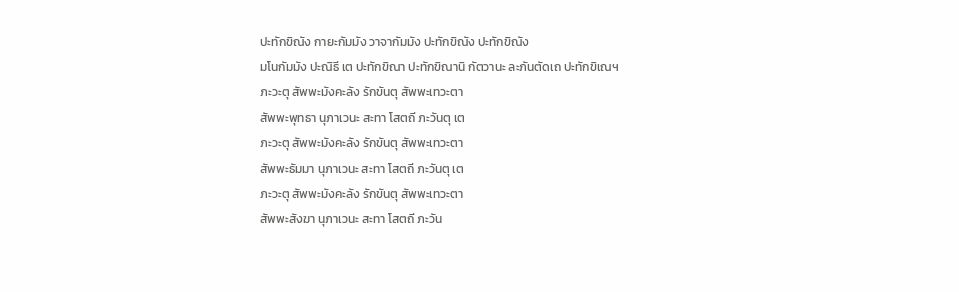ปะทักขิณัง กายะกัมมัง วาจากัมมัง ปะทักขิณัง ปะทักขิณัง
มโนกัมมัง ปะณิธี เต ปะทักขิณา ปะทักขิณานิ กัตวานะ ละภันตัดเถ ปะทักขิเณฯ
ภะวะตุ สัพพะมังคะลัง รักขันตุ สัพพะเทวะตา
สัพพะพุทธา นุภาเวนะ สะทา โสตถี ภะวันตุ เต
ภะวะตุ สัพพะมังคะลัง รักขันตุ สัพพะเทวะตา
สัพพะธัมมา นุภาเวนะ สะทา โสตถี ภะวันตุ เต
ภะวะตุ สัพพะมังคะลัง รักขันตุ สัพพะเทวะตา
สัพพะสังฆา นุภาเวนะ สะทา โสตถี ภะวัน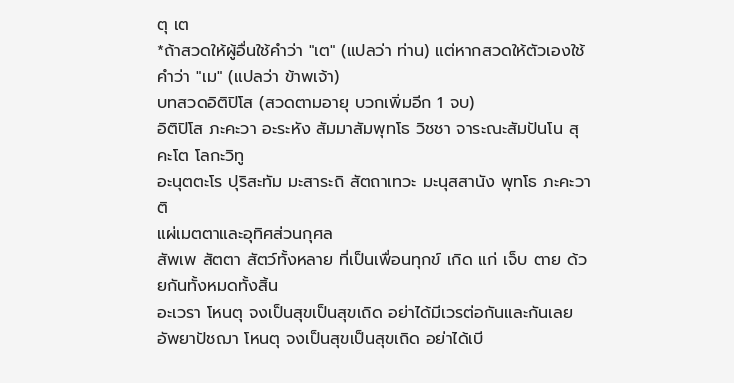ตุ เต
*ถ้าสวดให้ผู้อื่นใช้คำว่า "เต" (แปลว่า ท่าน) แต่หากสวดให้ตัวเองใช้คำว่า "เม" (แปลว่า ข้าพเจ้า)
บทสวดอิติปิโส (สวดตามอายุ บวกเพิ่มอีก 1 จบ)
อิติปิโส ภะคะวา อะระหัง สัมมาสัมพุทโธ วิชชา จาระณะสัมปันโน สุคะโต โลกะวิทู
อะนุตตะโร ปุริสะทัม มะสาระถิ สัตถาเทวะ มะนุสสานัง พุทโธ ภะคะวาติ
แผ่เมตตาและอุทิศส่วนกุศล
สัพเพ สัตตา สัตว์ทั้งหลาย ที่เป็นเพื่อนทุกข์ เกิด แก่ เจ็บ ตาย ด้วยกันทั้งหมดทั้งสิ้น
อะเวรา โหนตุ จงเป็นสุขเป็นสุขเถิด อย่าได้มีเวรต่อกันและกันเลย
อัพยาปัชฌา โหนตุ จงเป็นสุขเป็นสุขเถิด อย่าได้เบี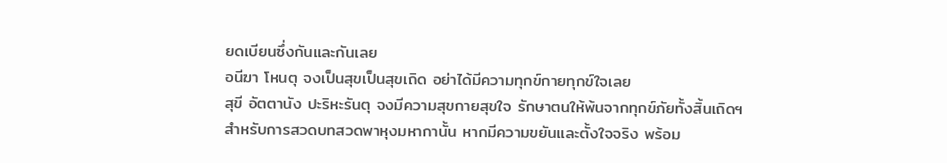ยดเบียนซึ่งกันและกันเลย
อนีฆา โหนตุ จงเป็นสุขเป็นสุขเถิด อย่าได้มีความทุกข์กายทุกข์ใจเลย
สุขี อัตตานัง ปะริหะรันตุ จงมีความสุขกายสุขใจ รักษาตนให้พ้นจากทุกข์ภัยทั้งสิ้นเถิดฯ
สำหรับการสวดบทสวดพาหุงมหากานั้น หากมีความขยันและตั้งใจจริง พร้อม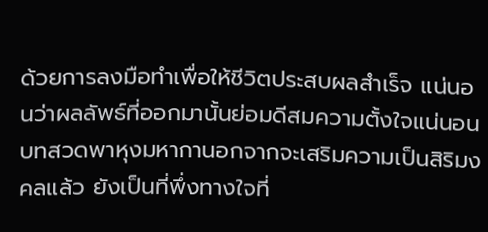ด้วยการลงมือทำเพื่อให้ชีวิตประสบผลสำเร็จ แน่นอนว่าผลลัพธ์ที่ออกมานั้นย่อมดีสมความตั้งใจแน่นอน บทสวดพาหุงมหากานอกจากจะเสริมความเป็นสิริมงคลแล้ว ยังเป็นที่พึ่งทางใจที่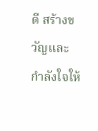ดี สร้างขวัญและกำลังใจให้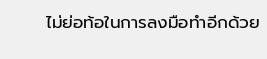ไม่ย่อท้อในการลงมือทำอีกด้วย